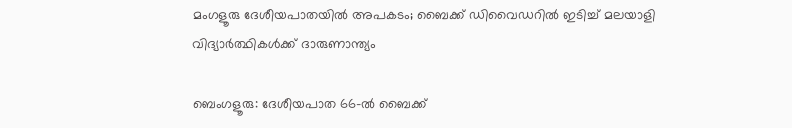മംഗളൂരു ദേശീയപാതയിൽ അപകടം; ബൈക്ക് ഡിവൈഡറിൽ ഇടിച്ച് മലയാളി വിദ്യാർത്ഥികൾക്ക് ദാരുണാന്ത്യം

ബെംഗളൂരു: ദേശീയപാത 66-ല്‍ ബൈക്ക്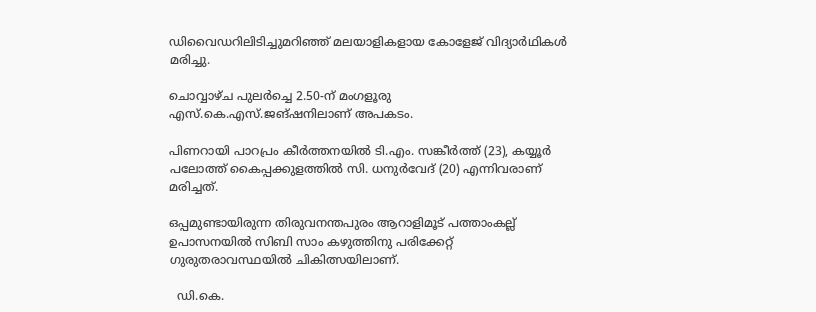ഡിവൈഡറിലിടിച്ചുമറിഞ്ഞ് മലയാളികളായ കോളേജ് വിദ്യാർഥികള്‍ മരിച്ചു.

ചൊവ്വാഴ്ച പുലർച്ചെ 2.50-ന് മംഗളൂരു എസ്.കെ.എസ്.ജങ്ഷനിലാണ് അപകടം.

പിണറായി പാറപ്രം കീർത്തനയില്‍ ടി.എം. സങ്കീർത്ത് (23), കയ്യൂർ പലോത്ത് കൈപ്പക്കുളത്തില്‍ സി. ധനുർവേദ് (20) എന്നിവരാണ് മരിച്ചത്.

ഒപ്പമുണ്ടായിരുന്ന തിരുവനന്തപുരം ആറാളിമൂട് പത്താംകല്ല് ഉപാസനയില്‍ സിബി സാം കഴുത്തിനു പരിക്കേറ്റ് ഗുരുതരാവസ്ഥയില്‍ ചികിത്സയിലാണ്.

  ഡി.കെ.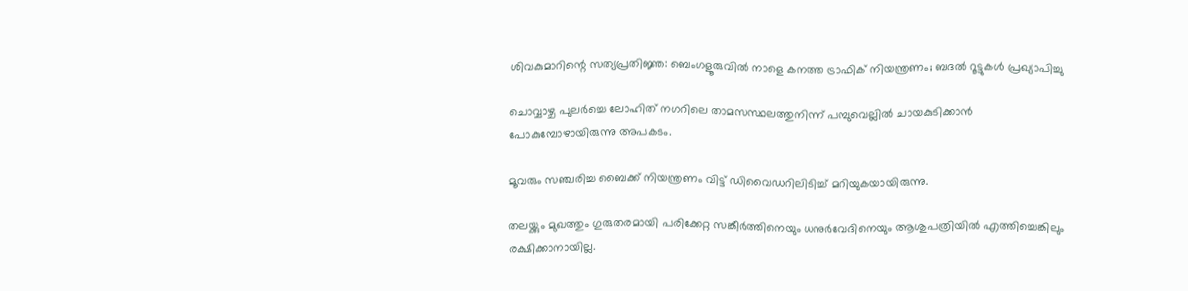ശിവകുമാറിന്റെ സത്യപ്രതിജ്ഞ: ബെംഗളൂരുവിൽ നാളെ കനത്ത ട്രാഫിക് നിയന്ത്രണം; ബദൽ റൂട്ടുകൾ പ്രഖ്യാപിച്ചു

ചൊവ്വാഴ്ച പുലർച്ചെ ലോഹിത് നഗറിലെ താമസസ്ഥലത്തുനിന്ന് പമ്പുവെല്ലില്‍ ചായകുടിക്കാൻ പോകുമ്പോഴായിരുന്നു അപകടം.

മൂവരും സഞ്ചരിച്ച ബൈക്ക് നിയന്ത്രണം വിട്ട് ഡിവൈഡറിലിടിച്ച്‌ മറിയുകയായിരുന്നു.

തലയ്ക്കും മുഖത്തും ഗുരുതരമായി പരിക്കേറ്റ സങ്കീർത്തിനെയും ധനുർവേദിനെയും ആശുപത്രിയില്‍ എത്തിച്ചെങ്കിലും രക്ഷിക്കാനായില്ല.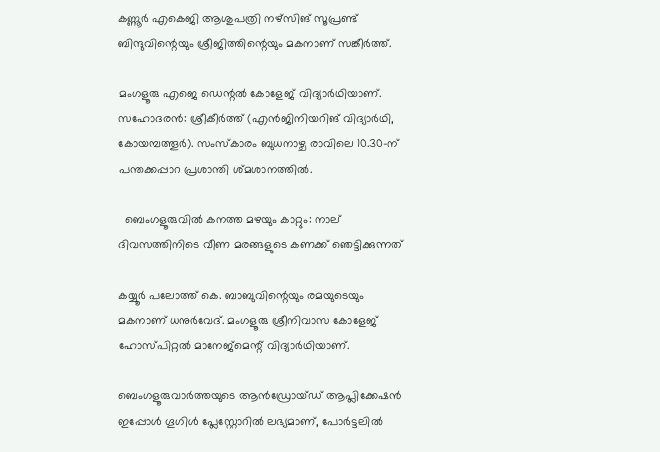കണ്ണൂർ എകെജി ആശുപത്രി നഴ്സിങ് സൂപ്രണ്ട് ബിന്ദുവിന്റെയും ശ്രീജിത്തിന്റെയും മകനാണ് സങ്കീർത്ത്.

മംഗളൂരു എജെ ഡെന്റല്‍ കോളേജ് വിദ്യാർഥിയാണ്. സഹോദരൻ: ശ്രീകീർത്ത് (എൻജിനിയറിങ് വിദ്യാർഥി, കോയമ്പത്തൂർ). സംസ്കാരം ബുധനാഴ്ച രാവിലെ 10.30-ന് പന്തക്കപ്പാറ പ്രശാന്തി ശ്മശാനത്തില്‍.

  ബെംഗളൂരുവിൽ കനത്ത മഴയും കാറ്റും: നാല് ദിവസത്തിനിടെ വീണ മരങ്ങളുടെ കണക്ക് ഞെട്ടിക്കുന്നത്

കയ്യൂർ പലോത്ത് കെ. ബാബുവിന്റെയും രമയുടെയും മകനാണ് ധനുർവേദ്. മംഗളൂരു ശ്രീനിവാസ കോളേജ് ഹോസ്പിറ്റല്‍ മാനേജ്മെന്റ് വിദ്യാർഥിയാണ്.

ബെംഗളൂരുവാർത്തയുടെ ആൻഡ്രോയ്ഡ് ആപ്ലിക്കേഷൻ ഇപ്പോൾ ഗൂഗിൾ പ്ലേസ്റ്റോറിൽ ലഭ്യമാണ്, പോർട്ടലിൽ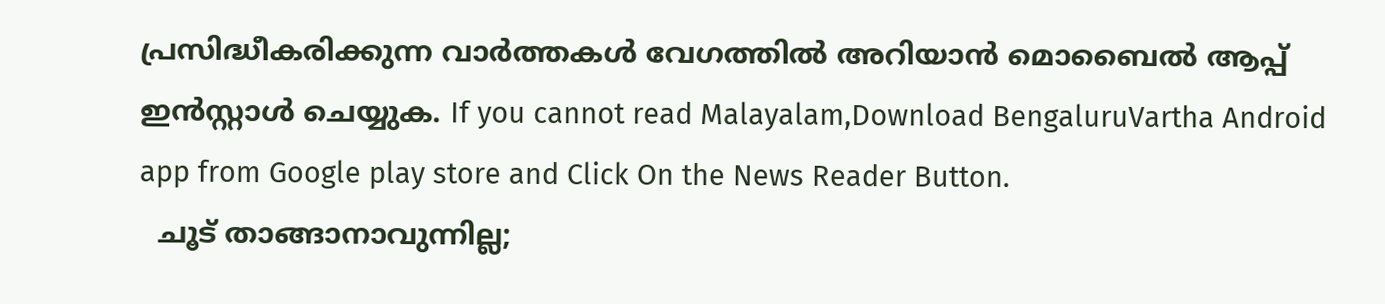പ്രസിദ്ധീകരിക്കുന്ന വാർത്തകൾ വേഗത്തിൽ അറിയാൻ മൊബൈൽ ആപ്പ് ഇൻസ്റ്റാൾ ചെയ്യുക. If you cannot read Malayalam,Download BengaluruVartha Android app from Google play store and Click On the News Reader Button.
  ചൂട് താങ്ങാനാവുന്നില്ല;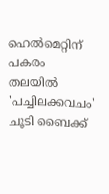ഹെൽമെറ്റിന് പകരം തലയിൽ 'പച്ചിലക്കവചം' ചൂടി ബൈക്ക്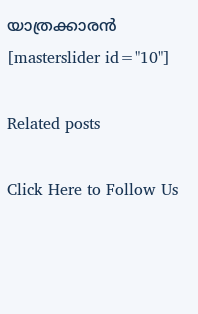യാത്രക്കാരൻ
[masterslider id="10"]

Related posts

Click Here to Follow Us